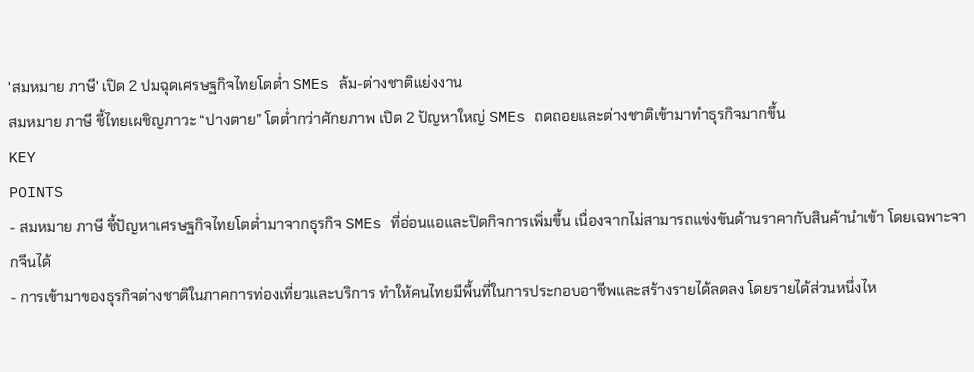'สมหมาย ภาษี' เปิด 2 ปมฉุดเศรษฐกิจไทยโตต่ำ SMEs ล้ม-ต่างชาติแย่งงาน
สมหมาย ภาษี ชี้ไทยเผชิญภาวะ “ปางตาย” โตต่ำกว่าศักยภาพ เปิด 2 ปัญหาใหญ่ SMEs ถดถอยและต่างชาติเข้ามาทำธุรกิจมากขึ้น
KEY
POINTS
- สมหมาย ภาษี ชี้ปัญหาเศรษฐกิจไทยโตต่ำมาจากธุรกิจ SMEs ที่อ่อนแอและปิดกิจการเพิ่มขึ้น เนื่องจากไม่สามารถแข่งขันด้านราคากับสินค้านำเข้า โดยเฉพาะจากจีนได้
- การเข้ามาของธุรกิจต่างชาติในภาคการท่องเที่ยวและบริการ ทำให้คนไทยมีพื้นที่ในการประกอบอาชีพและสร้างรายได้ลดลง โดยรายได้ส่วนหนึ่งไห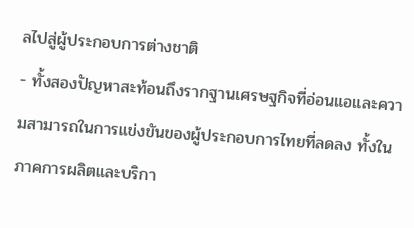ลไปสู่ผู้ประกอบการต่างชาติ
- ทั้งสองปัญหาสะท้อนถึงรากฐานเศรษฐกิจที่อ่อนแอและความสามารถในการแข่งขันของผู้ประกอบการไทยที่ลดลง ทั้งในภาคการผลิตและบริกา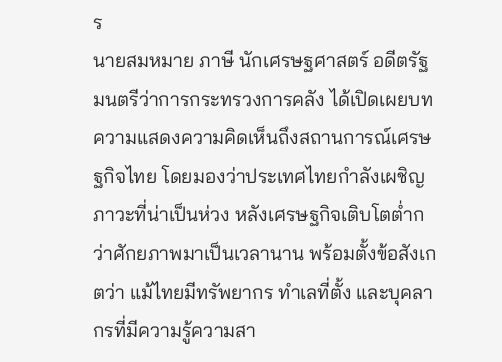ร
นายสมหมาย ภาษี นักเศรษฐศาสตร์ อดีตรัฐมนตรีว่าการกระทรวงการคลัง ได้เปิดเผยบทความแสดงความคิดเห็นถึงสถานการณ์เศรษฐกิจไทย โดยมองว่าประเทศไทยกำลังเผชิญภาวะที่น่าเป็นห่วง หลังเศรษฐกิจเติบโตต่ำกว่าศักยภาพมาเป็นเวลานาน พร้อมตั้งข้อสังเกตว่า แม้ไทยมีทรัพยากร ทำเลที่ตั้ง และบุคลากรที่มีความรู้ความสา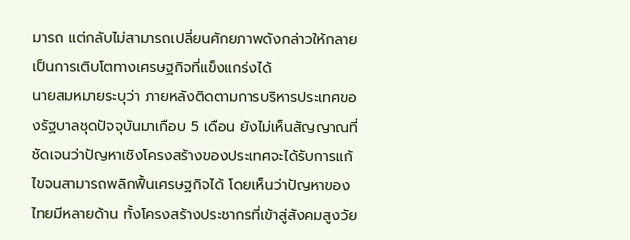มารถ แต่กลับไม่สามารถเปลี่ยนศักยภาพดังกล่าวให้กลายเป็นการเติบโตทางเศรษฐกิจที่แข็งแกร่งได้
นายสมหมายระบุว่า ภายหลังติดตามการบริหารประเทศของรัฐบาลชุดปัจจุบันมาเกือบ 5 เดือน ยังไม่เห็นสัญญาณที่ชัดเจนว่าปัญหาเชิงโครงสร้างของประเทศจะได้รับการแก้ไขจนสามารถพลิกฟื้นเศรษฐกิจได้ โดยเห็นว่าปัญหาของไทยมีหลายด้าน ทั้งโครงสร้างประชากรที่เข้าสู่สังคมสูงวัย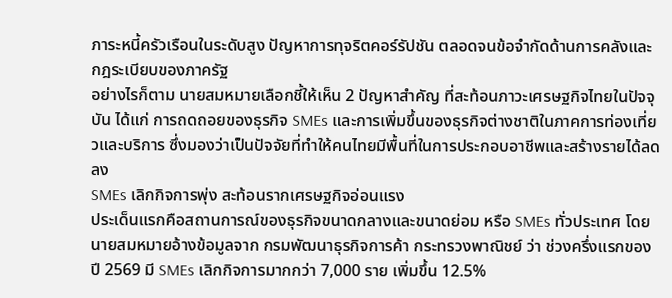ภาระหนี้ครัวเรือนในระดับสูง ปัญหาการทุจริตคอร์รัปชัน ตลอดจนข้อจำกัดด้านการคลังและกฎระเบียบของภาครัฐ
อย่างไรก็ตาม นายสมหมายเลือกชี้ให้เห็น 2 ปัญหาสำคัญ ที่สะท้อนภาวะเศรษฐกิจไทยในปัจจุบัน ได้แก่ การถดถอยของธุรกิจ SMEs และการเพิ่มขึ้นของธุรกิจต่างชาติในภาคการท่องเที่ยวและบริการ ซึ่งมองว่าเป็นปัจจัยที่ทำให้คนไทยมีพื้นที่ในการประกอบอาชีพและสร้างรายได้ลดลง
SMEs เลิกกิจการพุ่ง สะท้อนรากเศรษฐกิจอ่อนแรง
ประเด็นแรกคือสถานการณ์ของธุรกิจขนาดกลางและขนาดย่อม หรือ SMEs ทั่วประเทศ โดยนายสมหมายอ้างข้อมูลจาก กรมพัฒนาธุรกิจการค้า กระทรวงพาณิชย์ ว่า ช่วงครึ่งแรกของปี 2569 มี SMEs เลิกกิจการมากกว่า 7,000 ราย เพิ่มขึ้น 12.5%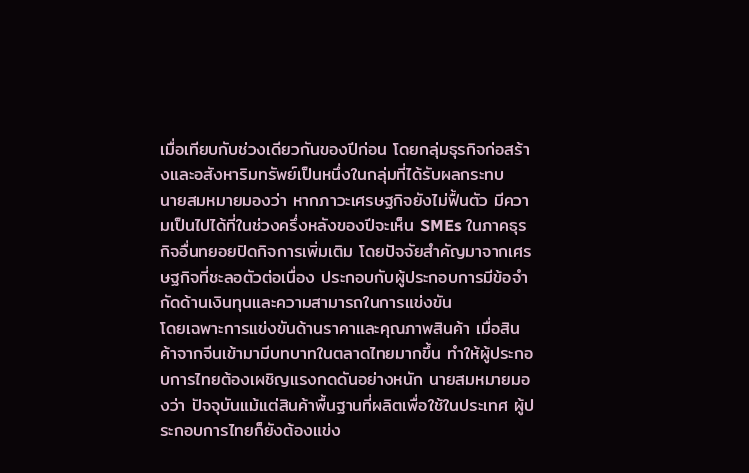เมื่อเทียบกับช่วงเดียวกันของปีก่อน โดยกลุ่มธุรกิจก่อสร้างและอสังหาริมทรัพย์เป็นหนึ่งในกลุ่มที่ได้รับผลกระทบ
นายสมหมายมองว่า หากภาวะเศรษฐกิจยังไม่ฟื้นตัว มีความเป็นไปได้ที่ในช่วงครึ่งหลังของปีจะเห็น SMEs ในภาคธุรกิจอื่นทยอยปิดกิจการเพิ่มเติม โดยปัจจัยสำคัญมาจากเศรษฐกิจที่ชะลอตัวต่อเนื่อง ประกอบกับผู้ประกอบการมีข้อจำกัดด้านเงินทุนและความสามารถในการแข่งขัน
โดยเฉพาะการแข่งขันด้านราคาและคุณภาพสินค้า เมื่อสินค้าจากจีนเข้ามามีบทบาทในตลาดไทยมากขึ้น ทำให้ผู้ประกอบการไทยต้องเผชิญแรงกดดันอย่างหนัก นายสมหมายมองว่า ปัจจุบันแม้แต่สินค้าพื้นฐานที่ผลิตเพื่อใช้ในประเทศ ผู้ประกอบการไทยก็ยังต้องแข่ง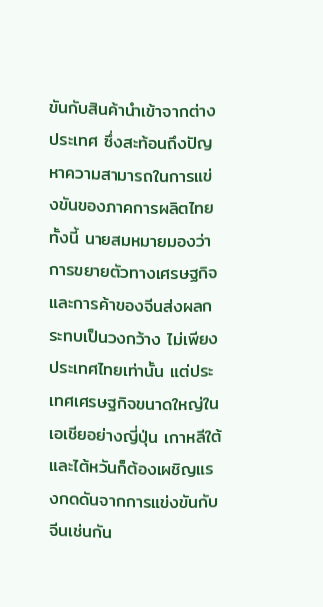ขันกับสินค้านำเข้าจากต่างประเทศ ซึ่งสะท้อนถึงปัญหาความสามารถในการแข่งขันของภาคการผลิตไทย
ทั้งนี้ นายสมหมายมองว่าการขยายตัวทางเศรษฐกิจและการค้าของจีนส่งผลกระทบเป็นวงกว้าง ไม่เพียงประเทศไทยเท่านั้น แต่ประเทศเศรษฐกิจขนาดใหญ่ในเอเชียอย่างญี่ปุ่น เกาหลีใต้ และไต้หวันก็ต้องเผชิญแรงกดดันจากการแข่งขันกับจีนเช่นกัน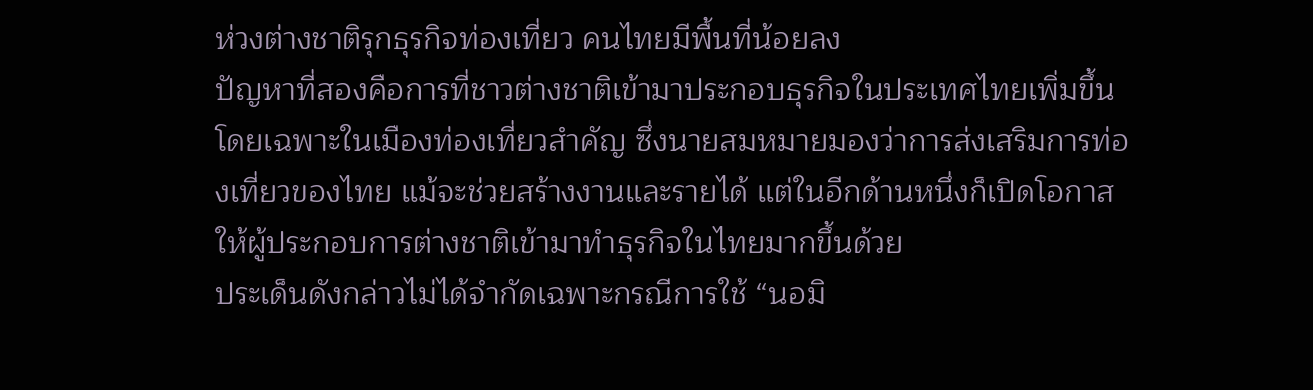ห่วงต่างชาติรุกธุรกิจท่องเที่ยว คนไทยมีพื้นที่น้อยลง
ปัญหาที่สองคือการที่ชาวต่างชาติเข้ามาประกอบธุรกิจในประเทศไทยเพิ่มขึ้น โดยเฉพาะในเมืองท่องเที่ยวสำคัญ ซึ่งนายสมหมายมองว่าการส่งเสริมการท่องเที่ยวของไทย แม้จะช่วยสร้างงานและรายได้ แต่ในอีกด้านหนึ่งก็เปิดโอกาสให้ผู้ประกอบการต่างชาติเข้ามาทำธุรกิจในไทยมากขึ้นด้วย
ประเด็นดังกล่าวไม่ได้จำกัดเฉพาะกรณีการใช้ “นอมิ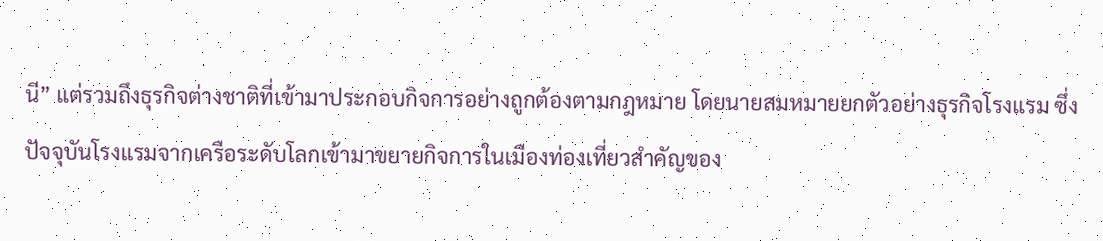นี” แต่รวมถึงธุรกิจต่างชาติที่เข้ามาประกอบกิจการอย่างถูกต้องตามกฎหมาย โดยนายสมหมายยกตัวอย่างธุรกิจโรงแรม ซึ่งปัจจุบันโรงแรมจากเครือระดับโลกเข้ามาขยายกิจการในเมืองท่องเที่ยวสำคัญของ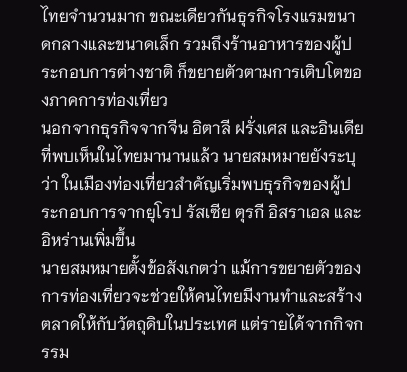ไทยจำนวนมาก ขณะเดียวกันธุรกิจโรงแรมขนาดกลางและขนาดเล็ก รวมถึงร้านอาหารของผู้ประกอบการต่างชาติ ก็ขยายตัวตามการเติบโตของภาคการท่องเที่ยว
นอกจากธุรกิจจากจีน อิตาลี ฝรั่งเศส และอินเดียที่พบเห็นในไทยมานานแล้ว นายสมหมายยังระบุว่า ในเมืองท่องเที่ยวสำคัญเริ่มพบธุรกิจของผู้ประกอบการจากยุโรป รัสเซีย ตุรกี อิสราเอล และอิหร่านเพิ่มขึ้น
นายสมหมายตั้งข้อสังเกตว่า แม้การขยายตัวของการท่องเที่ยวจะช่วยให้คนไทยมีงานทำและสร้างตลาดให้กับวัตถุดิบในประเทศ แต่รายได้จากกิจกรรม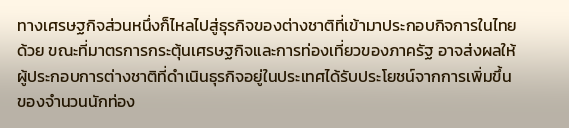ทางเศรษฐกิจส่วนหนึ่งก็ไหลไปสู่ธุรกิจของต่างชาติที่เข้ามาประกอบกิจการในไทยด้วย ขณะที่มาตรการกระตุ้นเศรษฐกิจและการท่องเที่ยวของภาครัฐ อาจส่งผลให้ผู้ประกอบการต่างชาติที่ดำเนินธุรกิจอยู่ในประเทศได้รับประโยชน์จากการเพิ่มขึ้นของจำนวนนักท่อง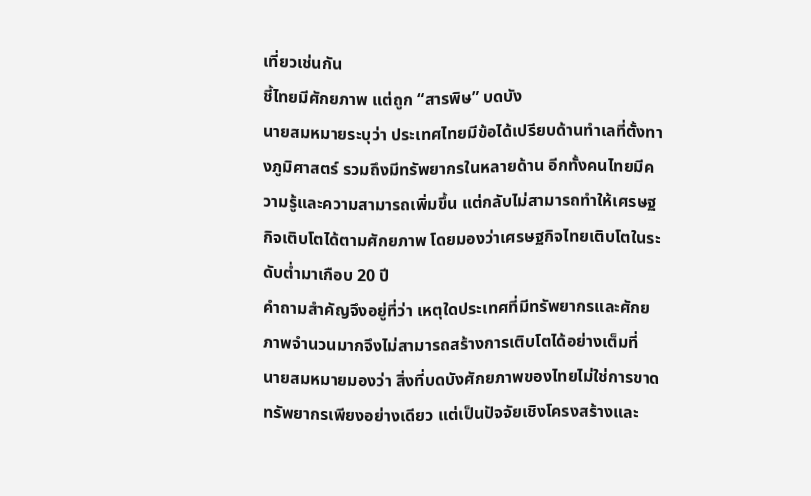เที่ยวเช่นกัน
ชี้ไทยมีศักยภาพ แต่ถูก “สารพิษ” บดบัง
นายสมหมายระบุว่า ประเทศไทยมีข้อได้เปรียบด้านทำเลที่ตั้งทางภูมิศาสตร์ รวมถึงมีทรัพยากรในหลายด้าน อีกทั้งคนไทยมีความรู้และความสามารถเพิ่มขึ้น แต่กลับไม่สามารถทำให้เศรษฐกิจเติบโตได้ตามศักยภาพ โดยมองว่าเศรษฐกิจไทยเติบโตในระดับต่ำมาเกือบ 20 ปี
คำถามสำคัญจึงอยู่ที่ว่า เหตุใดประเทศที่มีทรัพยากรและศักยภาพจำนวนมากจึงไม่สามารถสร้างการเติบโตได้อย่างเต็มที่
นายสมหมายมองว่า สิ่งที่บดบังศักยภาพของไทยไม่ใช่การขาดทรัพยากรเพียงอย่างเดียว แต่เป็นปัจจัยเชิงโครงสร้างและ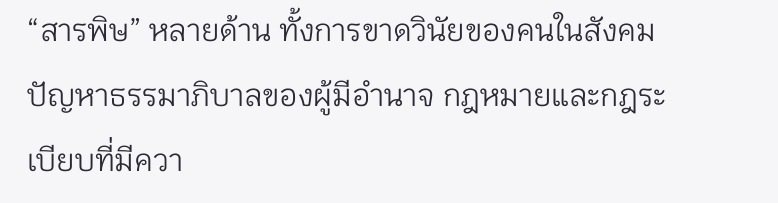“สารพิษ” หลายด้าน ทั้งการขาดวินัยของคนในสังคม ปัญหาธรรมาภิบาลของผู้มีอำนาจ กฎหมายและกฎระเบียบที่มีควา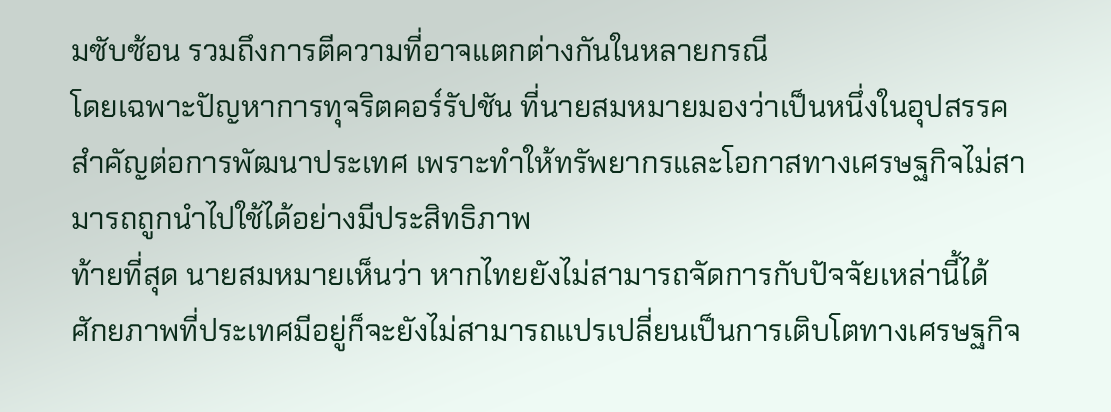มซับซ้อน รวมถึงการตีความที่อาจแตกต่างกันในหลายกรณี
โดยเฉพาะปัญหาการทุจริตคอร์รัปชัน ที่นายสมหมายมองว่าเป็นหนึ่งในอุปสรรคสำคัญต่อการพัฒนาประเทศ เพราะทำให้ทรัพยากรและโอกาสทางเศรษฐกิจไม่สามารถถูกนำไปใช้ได้อย่างมีประสิทธิภาพ
ท้ายที่สุด นายสมหมายเห็นว่า หากไทยยังไม่สามารถจัดการกับปัจจัยเหล่านี้ได้ ศักยภาพที่ประเทศมีอยู่ก็จะยังไม่สามารถแปรเปลี่ยนเป็นการเติบโตทางเศรษฐกิจ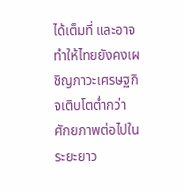ได้เต็มที่ และอาจทำให้ไทยยังคงเผชิญภาวะเศรษฐกิจเติบโตต่ำกว่าศักยภาพต่อไปในระยะยาว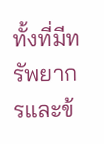ทั้งที่มีทรัพยากรและข้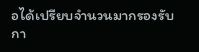อได้เปรียบจำนวนมากรองรับกา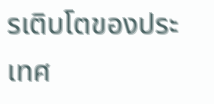รเติบโตของประเทศ